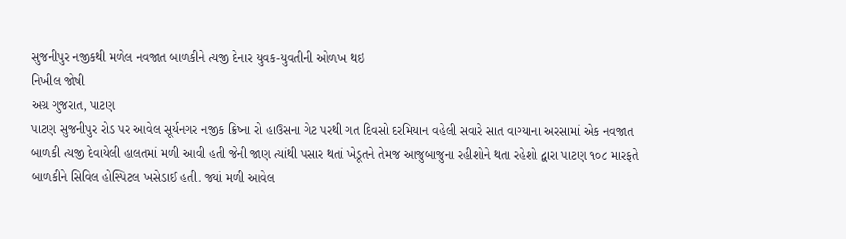સુજનીપુર નજીકથી મળેલ નવજાત બાળકીને ત્યજી દેનાર યુવક-યુવતીની ઓળખ થઇ
નિખીલ જોષી
અગ્ર ગુજરાત, પાટણ
પાટણ સુજનીપુર રોડ પર આવેલ સૂર્યનગર નજીક ક્રિષ્ના રો હાઉસના ગેટ પરથી ગત દિવસો દરમિયાન વહેલી સવારે સાત વાગ્યાના અરસામાં એક નવજાત બાળકી ત્યજી દેવાયેલી હાલતમાં મળી આવી હતી જેની જાણ ત્યાંથી પસાર થતાં ખેડૂતને તેમજ આજુબાજુના રહીશોને થતા રહેશો દ્વારા પાટણ ૧૦૮ મારફતે બાળકીને સિવિલ હોસ્પિટલ ખસેડાઈ હતી. જ્યાં મળી આવેલ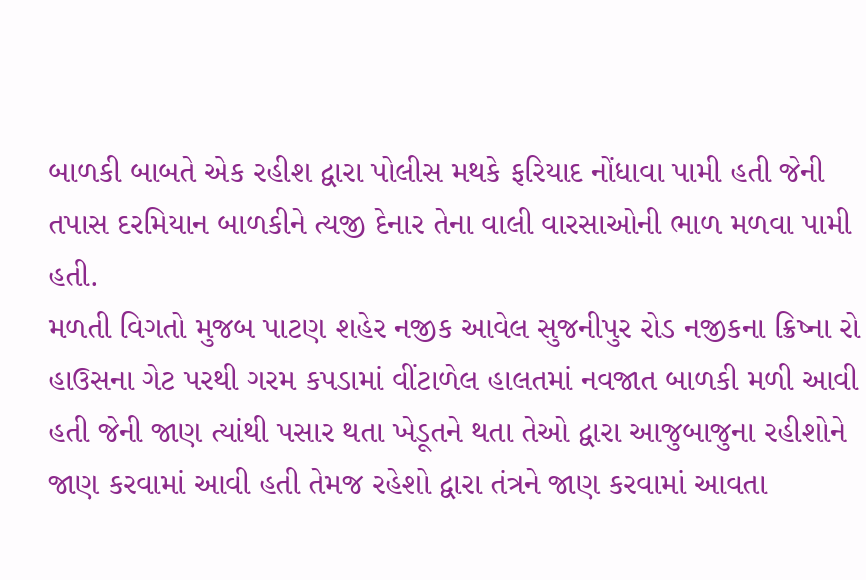બાળકી બાબતે એક રહીશ દ્વારા પોલીસ મથકે ફરિયાદ નોંધાવા પામી હતી જેની તપાસ દરમિયાન બાળકીને ત્યજી દેનાર તેના વાલી વારસાઓની ભાળ મળવા પામી હતી.
મળતી વિગતો મુજબ પાટણ શહેર નજીક આવેલ સુજનીપુર રોડ નજીકના ક્રિષ્ના રો હાઉસના ગેટ પરથી ગરમ કપડામાં વીંટાળેલ હાલતમાં નવજાત બાળકી મળી આવી હતી જેની જાણ ત્યાંથી પસાર થતા ખેડૂતને થતા તેઓ દ્વારા આજુબાજુના રહીશોને જાણ કરવામાં આવી હતી તેમજ રહેશો દ્વારા તંત્રને જાણ કરવામાં આવતા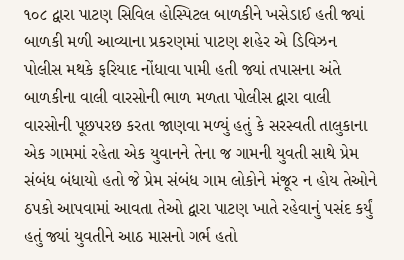૧૦૮ દ્વારા પાટણ સિવિલ હોસ્પિટલ બાળકીને ખસેડાઈ હતી જ્યાં બાળકી મળી આવ્યાના પ્રકરણમાં પાટણ શહેર એ ડિવિઝન પોલીસ મથકે ફરિયાદ નોંધાવા પામી હતી જ્યાં તપાસના અંતે બાળકીના વાલી વારસોની ભાળ મળતા પોલીસ દ્વારા વાલી વારસોની પૂછપરછ કરતા જાણવા મળ્યું હતું કે સરસ્વતી તાલુકાના એક ગામમાં રહેતા એક યુવાનને તેના જ ગામની યુવતી સાથે પ્રેમ સંબંધ બંધાયો હતો જે પ્રેમ સંબંધ ગામ લોકોને મંજૂર ન હોય તેઓને ઠપકો આપવામાં આવતા તેઓ દ્વારા પાટણ ખાતે રહેવાનું પસંદ કર્યું હતું જ્યાં યુવતીને આઠ માસનો ગર્ભ હતો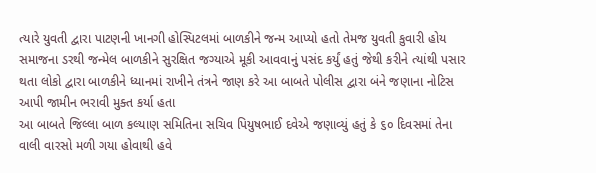ત્યારે યુવતી દ્વારા પાટણની ખાનગી હોસ્પિટલમાં બાળકીને જન્મ આપ્યો હતો તેમજ યુવતી કુવારી હોય સમાજના ડરથી જન્મેલ બાળકીને સુરક્ષિત જગ્યાએ મૂકી આવવાનું પસંદ કર્યું હતું જેથી કરીને ત્યાંથી પસાર થતા લોકો દ્વારા બાળકીને ધ્યાનમાં રાખીને તંત્રને જાણ કરે આ બાબતે પોલીસ દ્વારા બંને જણાના નોટિસ આપી જામીન ભરાવી મુક્ત કર્યા હતા
આ બાબતે જિલ્લા બાળ કલ્યાણ સમિતિના સચિવ પિયુષભાઈ દવેએ જણાવ્યું હતું કે ૬૦ દિવસમાં તેના વાલી વારસો મળી ગયા હોવાથી હવે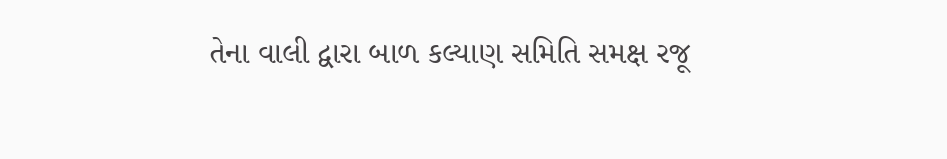તેના વાલી દ્વારા બાળ કલ્યાણ સમિતિ સમક્ષ રજૂ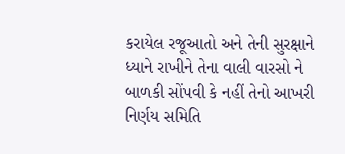કરાયેલ રજૂઆતો અને તેની સુરક્ષાને ધ્યાને રાખીને તેના વાલી વારસો ને બાળકી સોંપવી કે નહીં તેનો આખરી નિર્ણય સમિતિ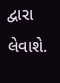દ્વારા લેવાશે.